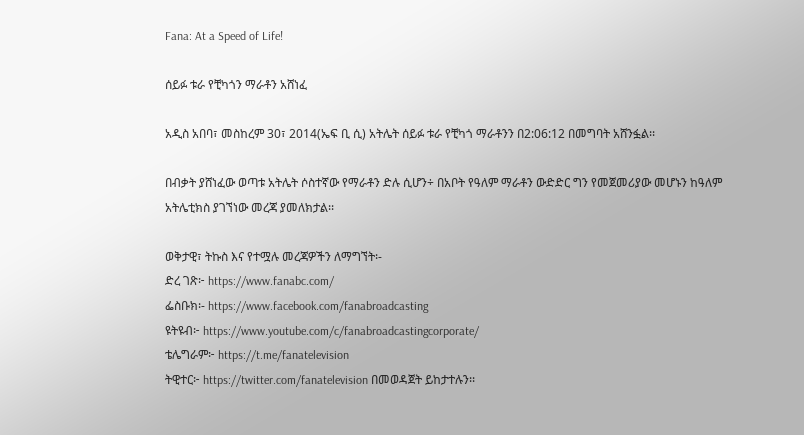Fana: At a Speed of Life!

ሰይፉ ቱራ የቺካጎን ማራቶን አሸነፈ

አዲስ አበባ፣ መስከረም 30፣ 2014(ኤፍ ቢ ሲ) አትሌት ሰይፉ ቱራ የቺካጎ ማራቶንን በ2:06:12 በመግባት አሸንፏል፡፡

በብቃት ያሸነፈው ወጣቱ አትሌት ሶስተኛው የማራቶን ድሉ ሲሆን÷ በአቦት የዓለም ማራቶን ውድድር ግን የመጀመሪያው መሆኑን ከዓለም አትሌቲክስ ያገኘነው መረጃ ያመለክታል፡፡

ወቅታዊ፣ ትኩስ እና የተሟሉ መረጃዎችን ለማግኘት፡-
ድረ ገጽ፦ https://www.fanabc.com/
ፌስቡክ፡- https://www.facebook.com/fanabroadcasting
ዩትዩብ፦ https://www.youtube.com/c/fanabroadcastingcorporate/
ቴሌግራም፦ https://t.me/fanatelevision
ትዊተር፦ https://twitter.com/fanatelevision በመወዳጀት ይከታተሉን፡፡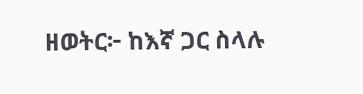ዘወትር፦ ከእኛ ጋር ስላሉ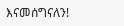እናመሰግናለን!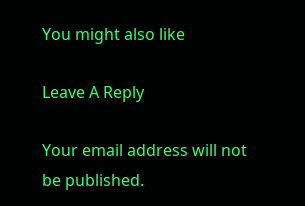You might also like

Leave A Reply

Your email address will not be published.